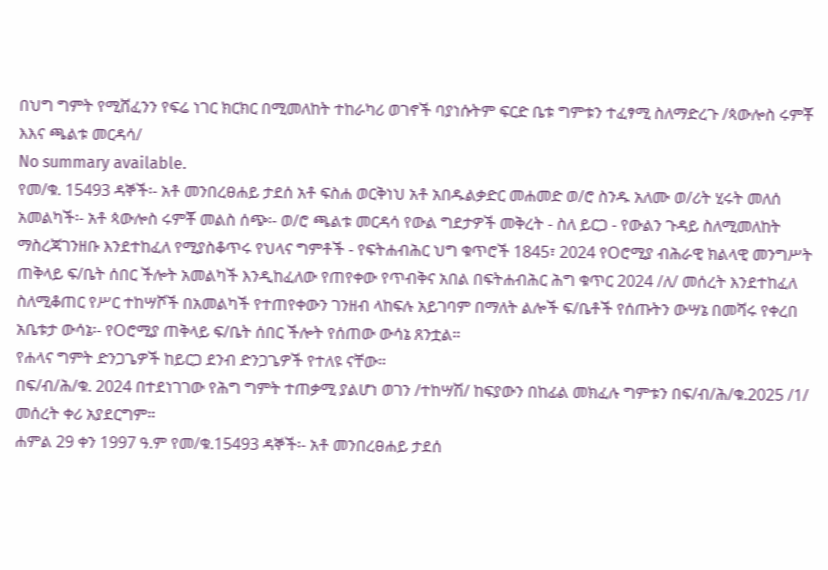በህግ ግምት የሚሸፈንን የፍሬ ነገር ክርክር በሚመለከት ተከራካሪ ወገኖች ባያነሱትም ፍርድ ቤቱ ግምቱን ተፈፃሚ ስለማድረጉ /ጳውሎስ ሩምቾ እእና ጫልቱ መርዳሳ/
No summary available.
የመ/ቁ. 15493 ዳኞች፡- አቶ መንበረፀሐይ ታደሰ አቶ ፍስሐ ወርቅነህ አቶ አበዱልቃድር መሐመድ ወ/ሮ ስንዱ አለሙ ወ/ሪት ሂሩት መለሰ አመልካች፡- አቶ ጳውሎስ ሩምቾ መልስ ሰጭ፡- ወ/ሮ ጫልቱ መርዳሳ የውል ግደታዎች መቅረት - ስለ ይርጋ - የውልን ጉዳይ ስለሚመለከት ማስረጃገንዘቡ እንደተከፈለ የሚያስቆጥሩ የህላና ግምቶች - የፍትሐብሕር ህግ ቁጥሮች 1845፣ 2024 የOሮሚያ ብሕራዊ ክልላዊ መንግሥት ጠቅላይ ፍ/ቤት ሰበር ችሎት አመልካች እንዲከፈለው የጠየቀው የጥብቅና አበል በፍትሐብሕር ሕግ ቁጥር 2024 /ለ/ መሰረት እንደተከፈለ ስለሚቆጠር የሥር ተከሣሾች በአመልካች የተጠየቀውን ገንዘብ ላከፍሉ አይገባም በማለት ልሎች ፍ/ቤቶች የሰጡትን ውሣኔ በመሻሩ የቀረበ አቤቱታ ውሳኔ፡- የOሮሚያ ጠቅላይ ፍ/ቤት ሰበር ችሎት የሰጠው ውሳኔ ጸንቷል።
የሐላና ግምት ድንጋጌዎች ከይርጋ ደንብ ድንጋጌዎች የተለዩ ናቸው።
በፍ/ብ/ሕ/ቁ. 2024 በተደነገገው የሕግ ግምት ተጠቃሚ ያልሆነ ወገን /ተከሣሽ/ ከፍያውን በከፊል መክፈሉ ግምቱን በፍ/ብ/ሕ/ቁ.2025 /1/ መሰረት ቀሪ አያደርግም።
ሐምል 29 ቀን 1997 ዓ.ም የመ/ቁ.15493 ዳኞች፡- አቶ መንበረፀሐይ ታደሰ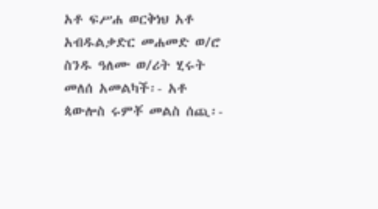አቶ ፍሥሐ ወርቅነህ አቶ አብዱልቃድር መሐመድ ወ/ሮ ስንዱ ዓለሙ ወ/ሪት ሂሩት መለሰ አመልካች፡- አቶ ጳውሎስ ሩምቾ መልስ ሰጪ፡-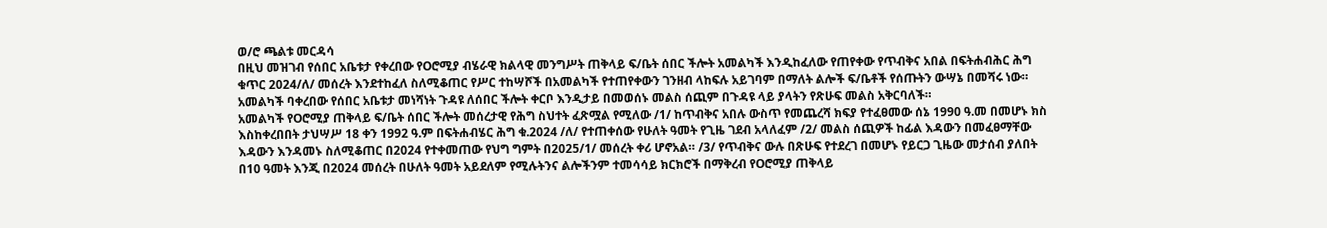ወ/ሮ ጫልቱ መርዳሳ
በዚህ መዝገብ የሰበር አቤቱታ የቀረበው የOሮሚያ ብሄራዊ ክልላዊ መንግሥት ጠቅላይ ፍ/ቤት ሰበር ችሎት አመልካች እንዲከፈለው የጠየቀው የጥብቅና አበል በፍትሐብሕር ሕግ ቁጥር 2024/ለ/ መሰረት እንደተከፈለ ስለሚቆጠር የሥር ተከሣሾች በአመልካች የተጠየቀውን ገንዘብ ላከፍሉ አይገባም በማለት ልሎች ፍ/ቤቶች የሰጡትን ውሣኔ በመሻሩ ነው።
አመልካች ባቀረበው የሰበር አቤቱታ መነሻነት ጉዳዩ ለሰበር ችሎት ቀርቦ እንዲታይ በመወሰኑ መልስ ሰጪም በጉዳዩ ላይ ያላትን የጽሁፍ መልስ አቅርባለች።
አመልካች የOሮሚያ ጠቅላይ ፍ/ቤት ሰበር ችሎት መሰረታዊ የሕግ ስህተት ፈጽሟል የሚለው /1/ ከጥብቅና አበሉ ውስጥ የመጨረሻ ክፍያ የተፈፀመው ሰኔ 1990 ዓ.መ በመሆኑ ክስ እስከቀረበበት ታህሣሥ 18 ቀን 1992 ዓ.ም በፍትሐብሄር ሕግ ቁ.2024 /ለ/ የተጠቀሰው የሁለት ዓመት የጊዜ ገደብ አላለፈም /2/ መልስ ሰጪዎች ከፊል እዳውን በመፈፀማቸው እዳውን እንዳመኑ ስለሚቆጠር በ2024 የተቀመጠው የህግ ግምት በ2025/1/ መሰረት ቀሪ ሆኖአል። /3/ የጥብቅና ውሉ በጽሁፍ የተደረገ በመሆኑ የይርጋ ጊዜው መታሰብ ያለበት በ10 ዓመት እንጂ በ2024 መሰረት በሁለት ዓመት አይደለም የሚሉትንና ልሎችንም ተመሳሳይ ክርክሮች በማቅረብ የOሮሚያ ጠቅላይ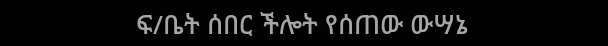ፍ/ቤት ሰበር ችሎት የሰጠው ውሣኔ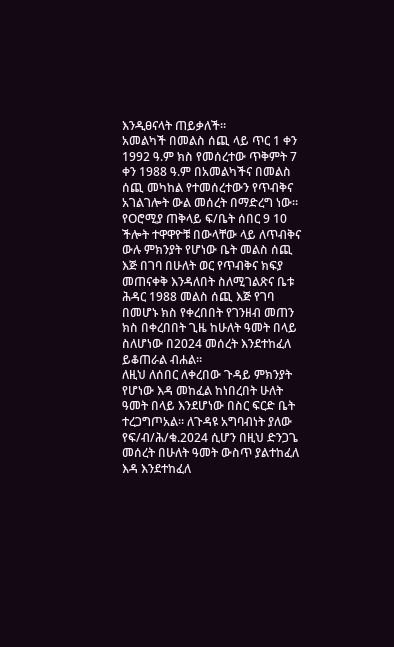እንዲፀናላት ጠይቃለች።
አመልካች በመልስ ሰጪ ላይ ጥር 1 ቀን 1992 ዓ.ም ክስ የመሰረተው ጥቅምት 7 ቀን 1988 ዓ.ም በአመልካችና በመልስ ሰጪ መካከል የተመሰረተውን የጥብቅና አገልገሎት ውል መሰረት በማድረግ ነው። የOሮሚያ ጠቅላይ ፍ/ቤት ሰበር 9 10 ችሎት ተዋዋዮቹ በውላቸው ላይ ለጥብቅና ውሉ ምክንያት የሆነው ቤት መልስ ሰጪ እጅ በገባ በሁለት ወር የጥብቅና ክፍያ መጠናቀቅ እንዳለበት ስለሚገልጽና ቤቱ ሕዳር 1988 መልስ ሰጪ እጅ የገባ በመሆኑ ክስ የቀረበበት የገንዘብ መጠን ክስ በቀረበበት ጊዜ ከሁለት ዓመት በላይ ስለሆነው በ2024 መሰረት እንደተከፈለ ይቆጠራል ብሐል።
ለዚህ ለሰበር ለቀረበው ጉዳይ ምክንያት የሆነው እዳ መከፈል ከነበረበት ሁለት ዓመት በላይ እንደሆነው በስር ፍርድ ቤት ተረጋግጦአል። ለጉዳዩ አግባብነት ያለው የፍ/ብ/ሕ/ቁ.2024 ሲሆን በዚህ ድንጋጌ መሰረት በሁለት ዓመት ውስጥ ያልተከፈለ እዳ እንደተከፈለ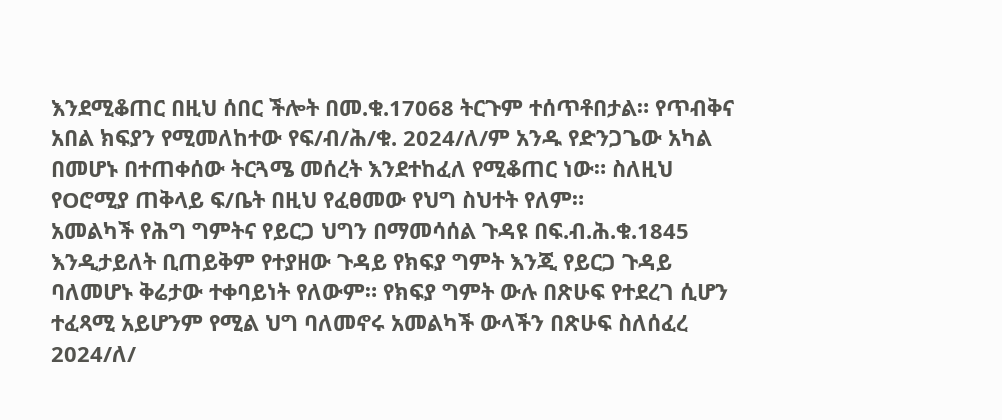እንደሚቆጠር በዚህ ሰበር ችሎት በመ.ቁ.17068 ትርጉም ተሰጥቶበታል። የጥብቅና አበል ክፍያን የሚመለከተው የፍ/ብ/ሕ/ቁ. 2024/ለ/ም አንዱ የድንጋጌው አካል በመሆኑ በተጠቀሰው ትርጓሜ መሰረት እንደተከፈለ የሚቆጠር ነው። ስለዚህ የOሮሚያ ጠቅላይ ፍ/ቤት በዚህ የፈፀመው የህግ ስህተት የለም።
አመልካች የሕግ ግምትና የይርጋ ህግን በማመሳሰል ጉዳዩ በፍ.ብ.ሕ.ቁ.1845 እንዲታይለት ቢጠይቅም የተያዘው ጉዳይ የክፍያ ግምት እንጂ የይርጋ ጉዳይ ባለመሆኑ ቅሬታው ተቀባይነት የለውም። የክፍያ ግምት ውሉ በጽሁፍ የተደረገ ሲሆን ተፈጻሚ አይሆንም የሚል ህግ ባለመኖሩ አመልካች ውላችን በጽሁፍ ስለሰፈረ 2024/ለ/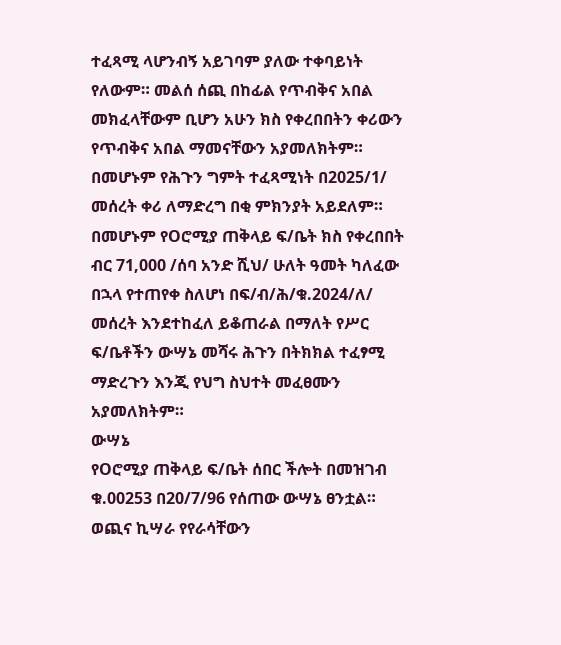ተፈጻሚ ላሆንብኝ አይገባም ያለው ተቀባይነት የለውም። መልሰ ሰጪ በከፊል የጥብቅና አበል መክፈላቸውም ቢሆን አሁን ክስ የቀረበበትን ቀሪውን የጥብቅና አበል ማመናቸውን አያመለክትም። በመሆኑም የሕጉን ግምት ተፈጻሚነት በ2025/1/ መሰረት ቀሪ ለማድረግ በቂ ምክንያት አይደለም። በመሆኑም የOሮሚያ ጠቅላይ ፍ/ቤት ክስ የቀረበበት ብር 71,000 /ሰባ አንድ ሺህ/ ሁለት ዓመት ካለፈው በኋላ የተጠየቀ ስለሆነ በፍ/ብ/ሕ/ቁ.2024/ለ/ መሰረት እንደተከፈለ ይቆጠራል በማለት የሥር ፍ/ቤቶችን ውሣኔ መሻሩ ሕጉን በትክክል ተፈፃሚ ማድረጉን እንጂ የህግ ስህተት መፈፀሙን አያመለክትም።
ውሣኔ
የOሮሚያ ጠቅላይ ፍ/ቤት ሰበር ችሎት በመዝገብ ቁ.00253 በ20/7/96 የሰጠው ውሣኔ ፀንቷል።
ወጪና ኪሣራ የየራሳቸውን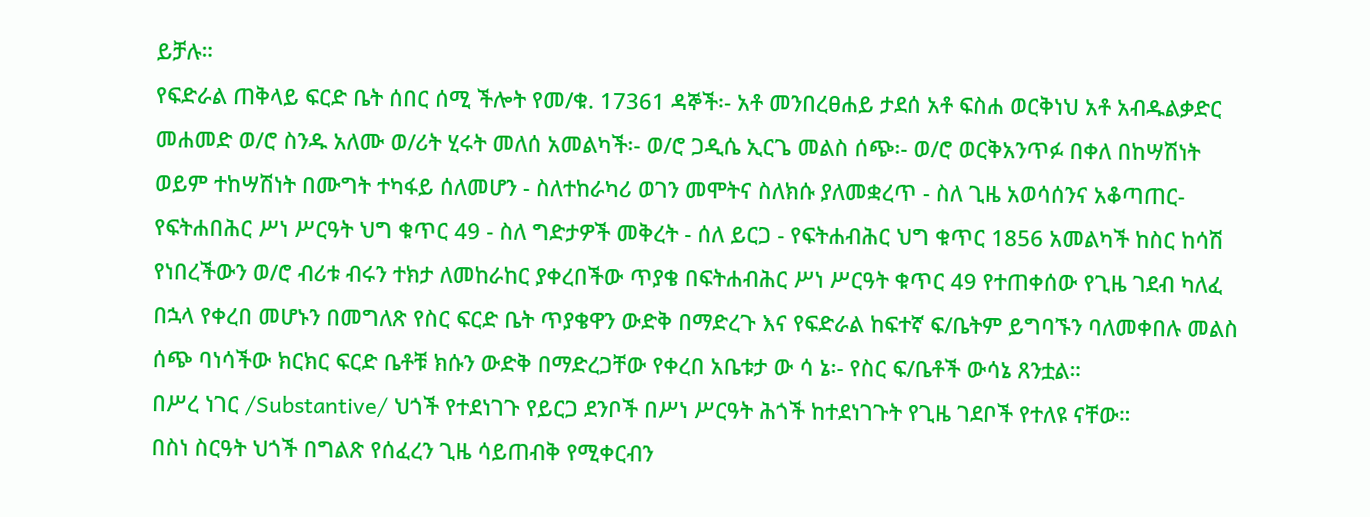ይቻሉ።
የፍድራል ጠቅላይ ፍርድ ቤት ሰበር ሰሚ ችሎት የመ/ቁ. 17361 ዳኞች፡- አቶ መንበረፀሐይ ታደሰ አቶ ፍስሐ ወርቅነህ አቶ አብዱልቃድር መሐመድ ወ/ሮ ስንዱ አለሙ ወ/ሪት ሂሩት መለሰ አመልካች፡- ወ/ሮ ጋዲሴ ኢርጌ መልስ ሰጭ፡- ወ/ሮ ወርቅአንጥፉ በቀለ በከሣሽነት ወይም ተከሣሽነት በሙግት ተካፋይ ሰለመሆን - ስለተከራካሪ ወገን መሞትና ስለክሱ ያለመቋረጥ - ስለ ጊዜ አወሳሰንና አቆጣጠር- የፍትሐበሕር ሥነ ሥርዓት ህግ ቁጥር 49 - ስለ ግድታዎች መቅረት - ሰለ ይርጋ - የፍትሐብሕር ህግ ቁጥር 1856 አመልካች ከስር ከሳሽ የነበረችውን ወ/ሮ ብሪቱ ብሩን ተክታ ለመከራከር ያቀረበችው ጥያቄ በፍትሐብሕር ሥነ ሥርዓት ቁጥር 49 የተጠቀሰው የጊዜ ገደብ ካለፈ በኋላ የቀረበ መሆኑን በመግለጽ የስር ፍርድ ቤት ጥያቄዋን ውድቅ በማድረጉ እና የፍድራል ከፍተኛ ፍ/ቤትም ይግባኙን ባለመቀበሉ መልስ ሰጭ ባነሳችው ክርክር ፍርድ ቤቶቹ ክሱን ውድቅ በማድረጋቸው የቀረበ አቤቱታ ው ሳ ኔ፡- የስር ፍ/ቤቶች ውሳኔ ጸንቷል።
በሥረ ነገር /Substantive/ ህጎች የተደነገጉ የይርጋ ደንቦች በሥነ ሥርዓት ሕጎች ከተደነገጉት የጊዜ ገደቦች የተለዩ ናቸው።
በስነ ስርዓት ህጎች በግልጽ የሰፈረን ጊዜ ሳይጠብቅ የሚቀርብን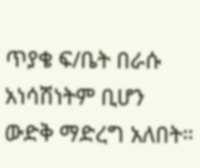ጥያቄ ፍ/ቤት በራሱ አነሳሽነትም ቢሆን ውድቅ ማድረግ አለበት።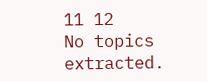11 12
No topics extracted.